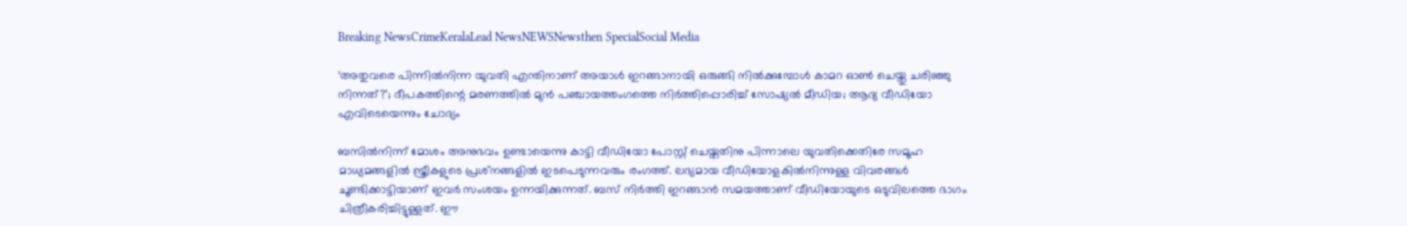Breaking NewsCrimeKeralaLead NewsNEWSNewsthen SpecialSocial Media

‘അതുവരെ പിന്നില്‍നിന്ന യുവതി എന്തിനാണ് അയാള്‍ ഇറങ്ങാനായി ഒരുങ്ങി നില്‍ക്കുമ്പോള്‍ കാമറ ഓണ്‍ ചെയ്തു ചരിഞ്ഞു നിന്നത്?’; ദീപകത്തിന്റെ മരണത്തില്‍ മുന്‍ പഞ്ചായത്തംഗത്തെ നിര്‍ത്തിപ്പൊരിച്ച് സോഷ്യല്‍ മീഡിയ; ആദ്യ വീഡിയോ എവിടെയെന്നും ചോദ്യം

ബസില്‍നിന്ന് മോശം അനുഭവം ഉണ്ടായെന്നു കാട്ടി വീഡിയോ പോസ്റ്റ് ചെയ്തതിനു പിന്നാലെ യുവതിക്കെതിരേ സമൂഹ മാധ്യമങ്ങളില്‍ സ്ത്രീകളുടെ പ്രശ്‌നങ്ങളില്‍ ഇടപെടുന്നവരും രംഗത്ത്. ലഭ്യമായ വീഡിയോളകില്‍നിന്നുള്ള വിവരങ്ങള്‍ ചൂണ്ടിക്കാട്ടിയാണ് ഇവര്‍ സംശയം ഉന്നയിക്കുന്നത്. ബസ് നിര്‍ത്തി ഇറങ്ങാന്‍ സമയത്താണ് വീഡിയോയുടെ ഒടുവിലത്തെ ഭാഗം ചിത്രീകരിച്ചിട്ടുള്ളത്. ഈ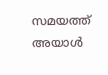സമയത്ത് അയാള്‍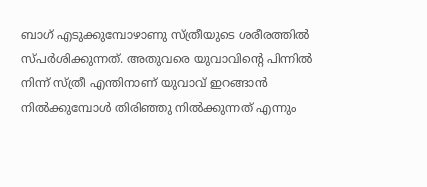ബാഗ് എടുക്കുമ്പോഴാണു സ്ത്രീയുടെ ശരീരത്തില്‍ സ്പര്‍ശിക്കുന്നത്. അതുവരെ യുവാവിന്റെ പിന്നില്‍ നിന്ന് സ്ത്രീ എന്തിനാണ് യുവാവ് ഇറങ്ങാന്‍ നില്‍ക്കുമ്പോള്‍ തിരിഞ്ഞു നില്‍ക്കുന്നത് എന്നും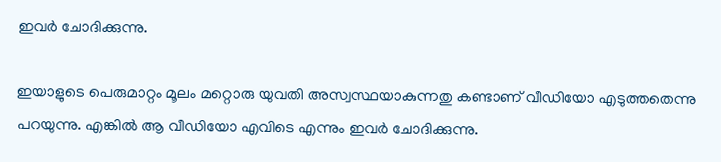ഇവര്‍ ചോദിക്കുന്നു.

ഇയാളുടെ പെരുമാറ്റം മൂലം മറ്റൊരു യുവതി അസ്വസ്ഥയാകുന്നതു കണ്ടാണ് വീഡിയോ എടുത്തതെന്നു പറയുന്നു. എങ്കില്‍ ആ വീഡിയോ എവിടെ എന്നും ഇവര്‍ ചോദിക്കുന്നു.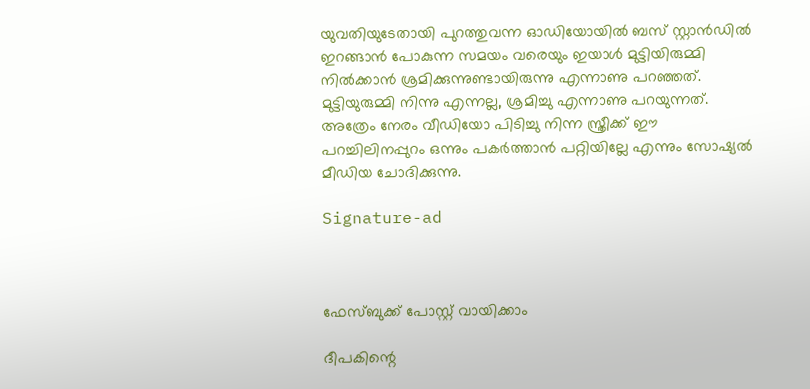യുവതിയുടേതായി പുറത്തുവന്ന ഓഡിയോയില്‍ ബസ് സ്റ്റാന്‍ഡില്‍ ഇറങ്ങാന്‍ പോകുന്ന സമയം വരെയും ഇയാള്‍ മുട്ടിയിരുമ്മി നില്‍ക്കാന്‍ ശ്രമിക്കുന്നുണ്ടായിരുന്നു എന്നാണു പറഞ്ഞത്. മുട്ടിയുരുമ്മി നിന്നു എന്നല്ല, ശ്രമിച്ചു എന്നാണു പറയുന്നത്. അത്രേം നേരം വീഡിയോ പിടിച്ചു നിന്ന സ്ത്രീക്ക് ഈ പറച്ചിലിനപ്പുറം ഒന്നും പകര്‍ത്താന്‍ പറ്റിയില്ലേ എന്നും സോഷ്യല്‍ മീഡിയ ചോദിക്കുന്നു.

Signature-ad



ഫേസ്ബുക്ക് പോസ്റ്റ് വായിക്കാം

ദീപകിന്റെ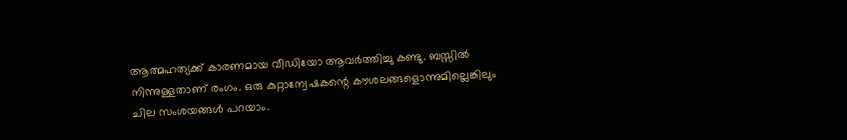ആത്മഹത്യക്ക് കാരണമായ വീഡിയോ ആവര്‍ത്തിച്ചു കണ്ടു. ബസ്സില്‍ നിന്നുള്ളതാണ് രംഗം. ഒരു കുറ്റാന്വേഷകന്റെ കൗശലങ്ങളൊന്നുമില്ലെങ്കിലും ചില സംശയങ്ങള്‍ പറയാം.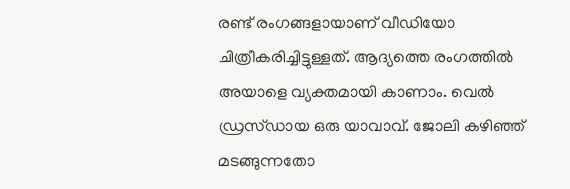രണ്ട് രംഗങ്ങളായാണ് വീഡിയോ ചിത്രീകരിച്ചിട്ടുള്ളത്. ആദ്യത്തെ രംഗത്തില്‍ അയാളെ വ്യക്തമായി കാണാം. വെല്‍ ഡ്രസ്ഡായ ഒരു യാവാവ്. ജോലി കഴിഞ്ഞ് മടങ്ങുന്നതോ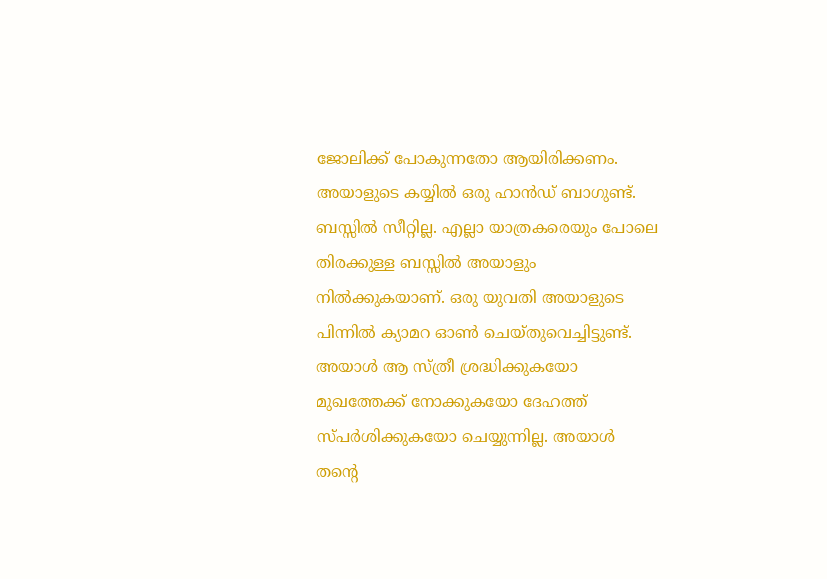ജോലിക്ക് പോകുന്നതോ ആയിരിക്കണം. അയാളുടെ കയ്യില്‍ ഒരു ഹാന്‍ഡ് ബാഗുണ്ട്. ബസ്സില്‍ സീറ്റില്ല. എല്ലാ യാത്രകരെയും പോലെ തിരക്കുള്ള ബസ്സില്‍ അയാളും നില്‍ക്കുകയാണ്. ഒരു യുവതി അയാളുടെ പിന്നില്‍ ക്യാമറ ഓണ്‍ ചെയ്തുവെച്ചിട്ടുണ്ട്.
അയാള്‍ ആ സ്ത്രീ ശ്രദ്ധിക്കുകയോ മുഖത്തേക്ക് നോക്കുകയോ ദേഹത്ത് സ്പര്‍ശിക്കുകയോ ചെയ്യുന്നില്ല. അയാള്‍ തന്റെ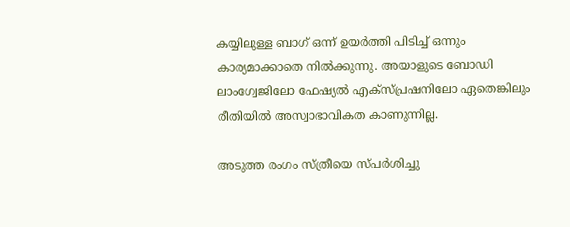കയ്യിലുള്ള ബാഗ് ഒന്ന് ഉയര്‍ത്തി പിടിച്ച് ഒന്നും കാര്യമാക്കാതെ നില്‍ക്കുന്നു. അയാളുടെ ബോഡി ലാംഗ്വേജിലോ ഫേഷ്യല്‍ എക്‌സ്പ്രഷനിലോ ഏതെങ്കിലും രീതിയില്‍ അസ്വാഭാവികത കാണുന്നില്ല.

അടുത്ത രംഗം സ്ത്രീയെ സ്പര്‍ശിച്ചു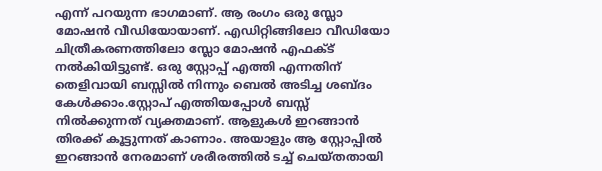എന്ന് പറയുന്ന ഭാഗമാണ്. ആ രംഗം ഒരു സ്ലോ മോഷന്‍ വീഡിയോയാണ്. എഡിറ്റിങ്ങിലോ വീഡിയോ ചിത്രീകരണത്തിലോ സ്ലോ മോഷന്‍ എഫക്ട് നല്‍കിയിട്ടുണ്ട്. ഒരു സ്റ്റോപ്പ് എത്തി എന്നതിന് തെളിവായി ബസ്സില്‍ നിന്നും ബെല്‍ അടിച്ച ശബ്ദം കേള്‍ക്കാം.സ്റ്റോപ് എത്തിയപ്പോള്‍ ബസ്സ് നില്‍ക്കുന്നത് വ്യക്തമാണ്. ആളുകള്‍ ഇറങ്ങാന്‍ തിരക്ക് കൂട്ടുന്നത് കാണാം. അയാളും ആ സ്റ്റോപ്പില്‍ ഇറങ്ങാന്‍ നേരമാണ് ശരീരത്തില്‍ ടച്ച് ചെയ്തതായി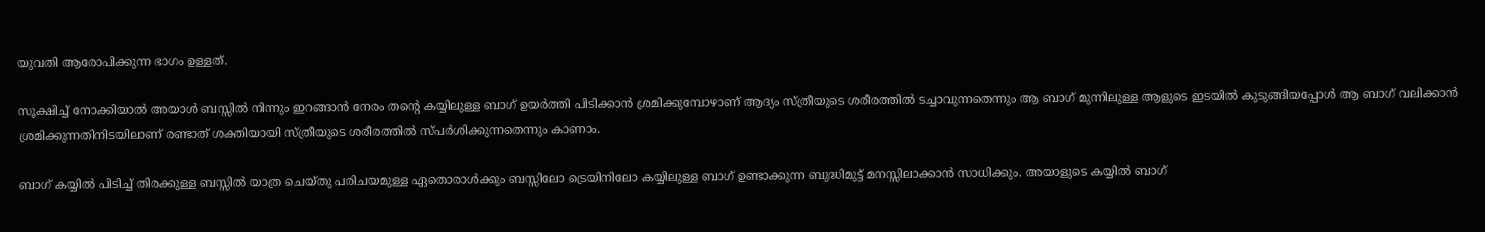യുവതി ആരോപിക്കുന്ന ഭാഗം ഉള്ളത്.

സൂക്ഷിച്ച് നോക്കിയാല്‍ അയാള്‍ ബസ്സില്‍ നിന്നും ഇറങ്ങാന്‍ നേരം തന്റെ കയ്യിലുള്ള ബാഗ് ഉയര്‍ത്തി പിടിക്കാന്‍ ശ്രമിക്കുമ്പോഴാണ് ആദ്യം സ്ത്രീയുടെ ശരീരത്തില്‍ ടച്ചാവുന്നതെന്നും ആ ബാഗ് മുന്നിലുള്ള ആളുടെ ഇടയില്‍ കുടുങ്ങിയപ്പോള്‍ ആ ബാഗ് വലിക്കാന്‍ ശ്രമിക്കുന്നതിനിടയിലാണ് രണ്ടാത് ശക്തിയായി സ്ത്രീയുടെ ശരീരത്തില്‍ സ്പര്‍ശിക്കുന്നതെന്നും കാണാം.

ബാഗ് കയ്യില്‍ പിടിച്ച് തിരക്കുള്ള ബസ്സില്‍ യാത്ര ചെയ്തു പരിചയമുള്ള ഏതൊരാള്‍ക്കും ബസ്സിലോ ട്രെയിനിലോ കയ്യിലുള്ള ബാഗ് ഉണ്ടാക്കുന്ന ബുദ്ധിമുട്ട് മനസ്സിലാക്കാന്‍ സാധിക്കും. അയാളുടെ കയ്യില്‍ ബാഗ്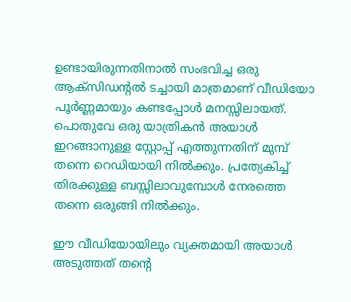ഉണ്ടായിരുന്നതിനാല്‍ സംഭവിച്ച ഒരു ആക്‌സിഡന്റല്‍ ടച്ചായി മാത്രമാണ് വീഡിയോ പൂര്‍ണ്ണമായും കണ്ടപ്പോള്‍ മനസ്സിലായത്. പൊതുവേ ഒരു യാത്രികന്‍ അയാള്‍ ഇറങ്ങാനുള്ള സ്റ്റോപ്പ് എത്തുന്നതിന് മുമ്പ് തന്നെ റെഡിയായി നില്‍ക്കും. പ്രത്യേകിച്ച് തിരക്കുള്ള ബസ്സിലാവുമ്പോള്‍ നേരത്തെ തന്നെ ഒരുങ്ങി നില്‍ക്കും.

ഈ വീഡിയോയിലും വ്യക്തമായി അയാള്‍ അടുത്തത് തന്റെ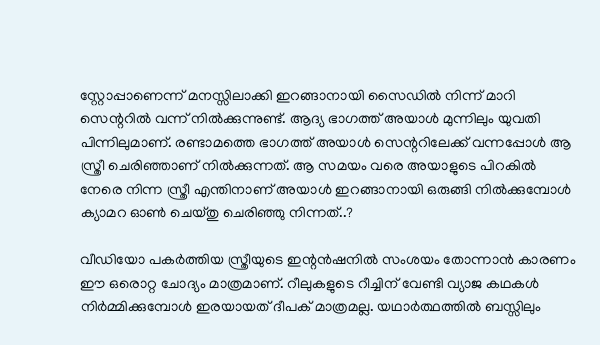സ്റ്റോപ്പാണെന്ന് മനസ്സിലാക്കി ഇറങ്ങാനായി സൈഡില്‍ നിന്ന് മാറി സെന്ററില്‍ വന്ന് നില്‍ക്കുന്നുണ്ട്. ആദ്യ ഭാഗത്ത് അയാള്‍ മുന്നിലും യുവതി പിന്നിലുമാണ്. രണ്ടാമത്തെ ഭാഗത്ത് അയാള്‍ സെന്ററിലേക്ക് വന്നപ്പോള്‍ ആ സ്ത്രീ ചെരിഞ്ഞാണ് നില്‍ക്കുന്നത്. ആ സമയം വരെ അയാളുടെ പിറകില്‍ നേരെ നിന്ന സ്ത്രീ എന്തിനാണ് അയാള്‍ ഇറങ്ങാനായി ഒരുങ്ങി നില്‍ക്കുമ്പോള്‍ ക്യാമറ ഓണ്‍ ചെയ്തു ചെരിഞ്ഞു നിന്നത്..?

വീഡിയോ പകര്‍ത്തിയ സ്ത്രീയുടെ ഇന്റന്‍ഷനില്‍ സംശയം തോന്നാന്‍ കാരണം ഈ ഒരൊറ്റ ചോദ്യം മാത്രമാണ്. റീലുകളുടെ റീച്ചിന് വേണ്ടി വ്യാജ കഥകള്‍ നിര്‍മ്മിക്കുമ്പോള്‍ ഇരയായത് ദീപക് മാത്രമല്ല. യഥാര്‍ത്ഥത്തില്‍ ബസ്സിലും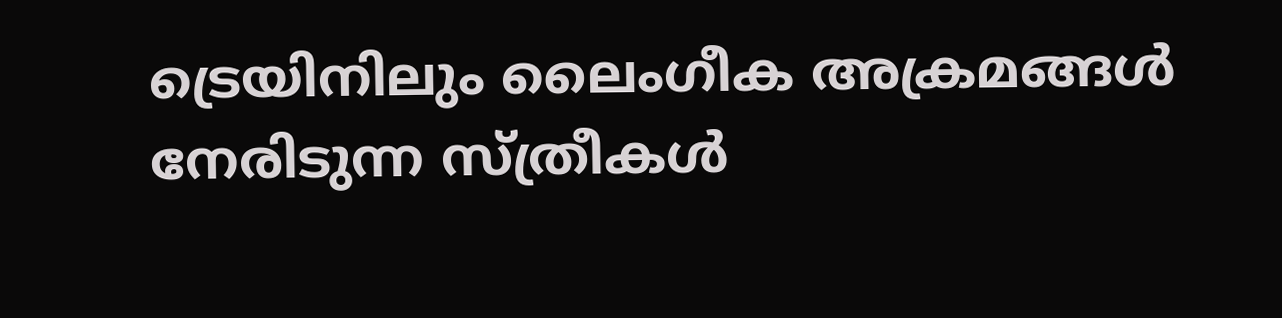ട്രെയിനിലും ലൈംഗീക അക്രമങ്ങള്‍ നേരിടുന്ന സ്ത്രീകള്‍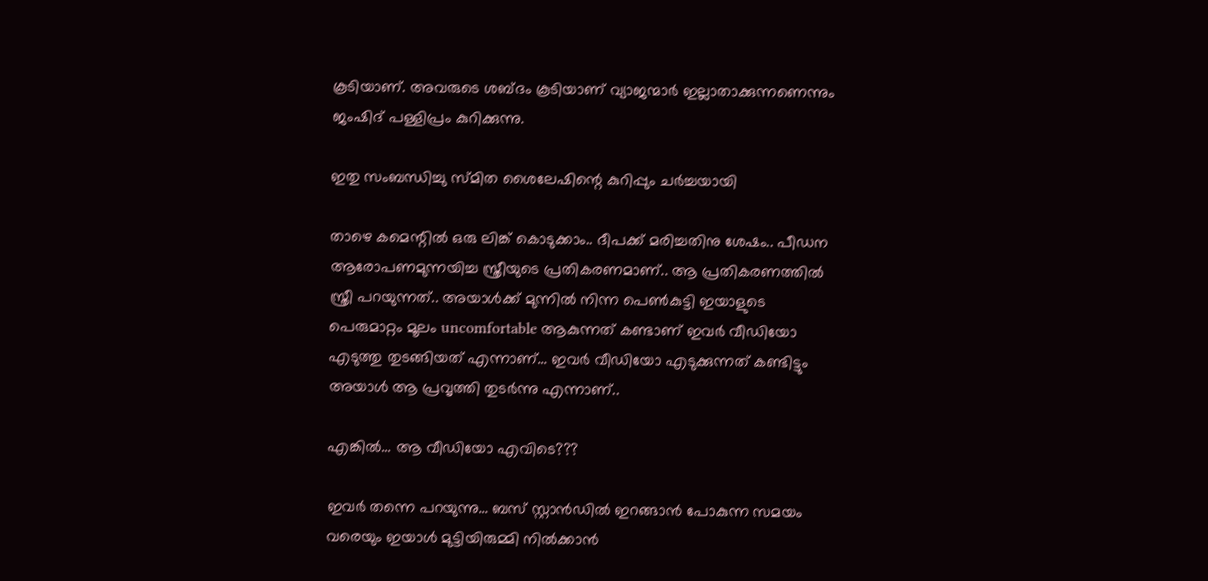കൂടിയാണ്. അവരുടെ ശബ്ദം കൂടിയാണ് വ്യാജന്മാര്‍ ഇല്ലാതാക്കുന്നണെന്നും ജംഷിദ് പള്ളിപ്രം കുറിക്കുന്നു.

ഇതു സംബന്ധിച്ചു സ്മിത ശൈലേഷിന്റെ കുറിപ്പും ചര്‍ച്ചയായി

താഴെ കമെന്റില്‍ ഒരു ലിങ്ക് കൊടുക്കാം.. ദീപക്ക് മരിച്ചതിനു ശേഷം.. പീഡന ആരോപണമുന്നയിച്ച സ്ത്രീയുടെ പ്രതികരണമാണ്.. ആ പ്രതികരണത്തില്‍ സ്ത്രീ പറയുന്നത്.. അയാള്‍ക്ക് മുന്നില്‍ നിന്ന പെണ്‍കുട്ടി ഇയാളുടെ പെരുമാറ്റം മൂലം uncomfortable ആകുന്നത് കണ്ടാണ് ഇവര്‍ വീഡിയോ എടുത്തു തുടങ്ങിയത് എന്നാണ്… ഇവര്‍ വീഡിയോ എടുക്കുന്നത് കണ്ടിട്ടും അയാള്‍ ആ പ്രവൃത്തി തുടര്‍ന്നു എന്നാണ്..

എങ്കില്‍… ആ വീഡിയോ എവിടെ???

ഇവര്‍ തന്നെ പറയുന്നു… ബസ് സ്റ്റാന്‍ഡില്‍ ഇറങ്ങാന്‍ പോകുന്ന സമയം വരെയും ഇയാള്‍ മുട്ടിയിരുമ്മി നില്‍ക്കാന്‍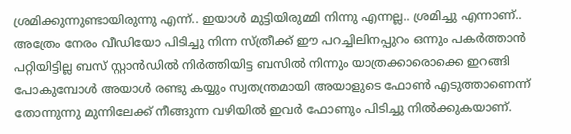ശ്രമിക്കുന്നുണ്ടായിരുന്നു എന്ന്.. ഇയാള്‍ മുട്ടിയിരുമ്മി നിന്നു എന്നല്ല.. ശ്രമിച്ചു എന്നാണ്.. അത്രേം നേരം വീഡിയോ പിടിച്ചു നിന്ന സ്ത്രീക്ക് ഈ പറച്ചിലിനപ്പുറം ഒന്നും പകര്‍ത്താന്‍ പറ്റിയിട്ടില്ല ബസ് സ്റ്റാന്‍ഡില്‍ നിര്‍ത്തിയിട്ട ബസില്‍ നിന്നും യാത്രക്കാരൊക്കെ ഇറങ്ങി പോകുമ്പോള്‍ അയാള്‍ രണ്ടു കയ്യും സ്വതന്ത്രമായി അയാളുടെ ഫോണ്‍ എടുത്താണെന്ന് തോന്നുന്നു മുന്നിലേക്ക് നീങ്ങുന്ന വഴിയില്‍ ഇവര്‍ ഫോണും പിടിച്ചു നില്‍ക്കുകയാണ്.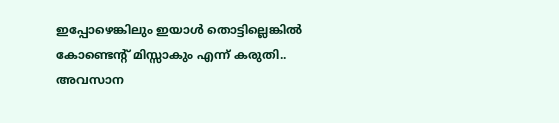ഇപ്പോഴെങ്കിലും ഇയാള്‍ തൊട്ടില്ലെങ്കില്‍ കോണ്ടെന്റ് മിസ്സാകും എന്ന് കരുതി.. അവസാന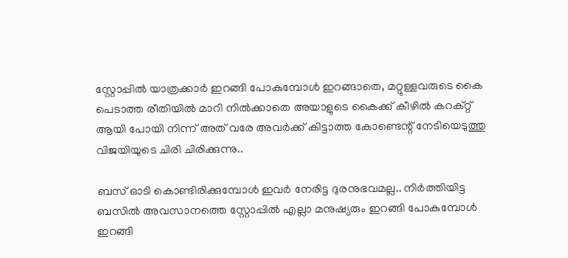സ്റ്റോപ്പില്‍ യാത്രക്കാര്‍ ഇറങ്ങി പോകുമ്പോള്‍ ഇറങ്ങാതെ, മറ്റുള്ളവരുടെ കൈ പെടാത്ത രീതിയില്‍ മാറി നില്‍ക്കാതെ അയാളുടെ കൈക്ക് കീഴില്‍ കറക്റ്റ് ആയി പോയി നിന്ന് അത് വരേ അവര്‍ക്ക് കിട്ടാത്ത കോണ്ടെന്റ് നേടിയെടുത്തു വിജയിയുടെ ചിരി ചിരിക്കുന്നു..

ബസ് ഓടി കൊണ്ടിരിക്കുമ്പോള്‍ ഇവര്‍ നേരിട്ട ദുരനുഭവമല്ല.. നിര്‍ത്തിയിട്ട ബസില്‍ അവസാനത്തെ സ്റ്റോപ്പില്‍ എല്ലാ മനുഷ്യരും ഇറങ്ങി പോകുമ്പോള്‍ ഇറങ്ങി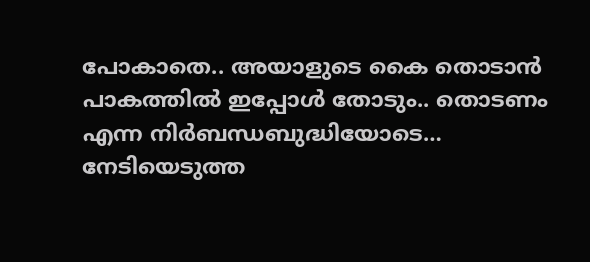പോകാതെ.. അയാളുടെ കൈ തൊടാന്‍ പാകത്തില്‍ ഇപ്പോള്‍ തോടും.. തൊടണം എന്ന നിര്‍ബന്ധബുദ്ധിയോടെ… നേടിയെടുത്ത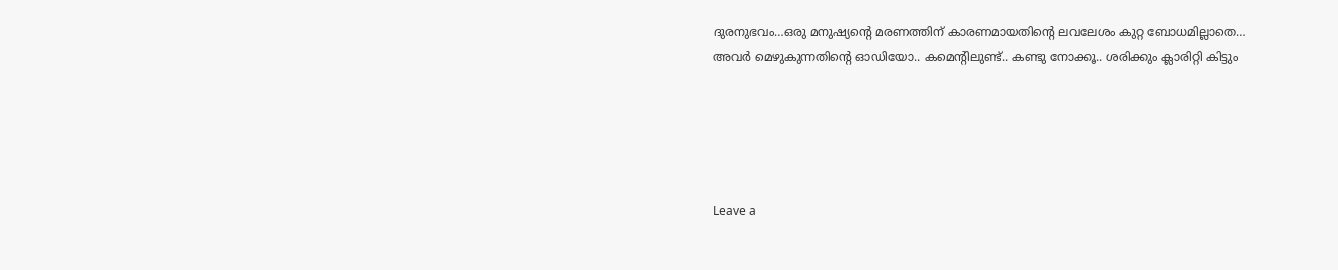ദുരനുഭവം…ഒരു മനുഷ്യന്റെ മരണത്തിന് കാരണമായതിന്റെ ലവലേശം കുറ്റ ബോധമില്ലാതെ… അവര്‍ മെഴുകുന്നതിന്റെ ഓഡിയോ.. കമെന്റിലുണ്ട്.. കണ്ടു നോക്കൂ.. ശരിക്കും ക്ലാരിറ്റി കിട്ടും





Leave a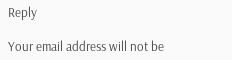Reply

Your email address will not be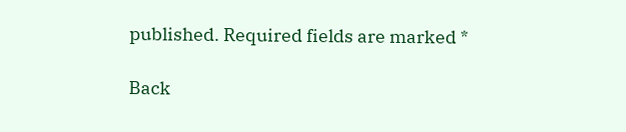published. Required fields are marked *

Back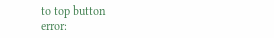to top button
error: